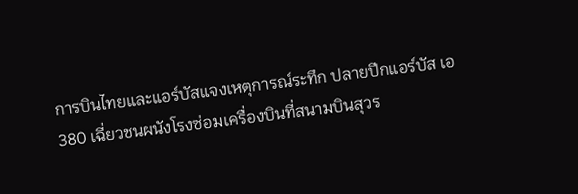การบินไทยและแอร์บัสแจงเหตุการณ์ระทึก ปลายปีกแอร์บัส เอ 380 เฉี่ยวชนผนังโรงซ่อมเครื่องบินที่สนามบินสุวร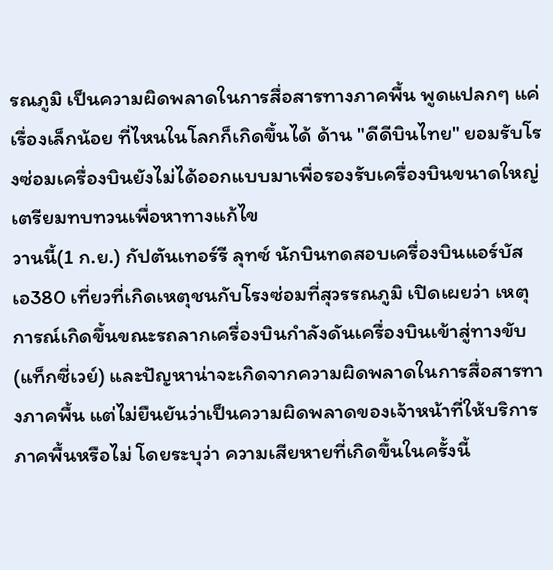รณภูมิ เป็นความผิดพลาดในการสื่อสารทางภาคพื้น พูดแปลกๆ แค่เรื่องเล็กน้อย ที่ไหนในโลกก็เกิดขึ้นได้ ด้าน "ดีดีบินไทย" ยอมรับโรงซ่อมเครื่องบินยังไม่ได้ออกแบบมาเพื่อรองรับเครื่องบินขนาดใหญ่ เตรียมทบทวนเพื่อหาทางแก้ไข
วานนี้(1 ก.ย.) กัปตันเทอร์รี ลุทซ์ นักบินทดสอบเครื่องบินแอร์บัส เอ380 เที่ยวที่เกิดเหตุชนกับโรงซ่อมที่สุวรรณภูมิ เปิดเผยว่า เหตุการณ์เกิดขึ้นขณะรถลากเครื่องบินกำลังดันเครื่องบินเข้าสู่ทางขับ (แท็กซี่เวย์) และปัญหาน่าจะเกิดจากความผิดพลาดในการสื่อสารทางภาคพื้น แต่ไม่ยืนยันว่าเป็นความผิดพลาดของเจ้าหน้าที่ให้บริการภาคพื้นหรือไม่ โดยระบุว่า ความเสียหายที่เกิดขึ้นในครั้งนี้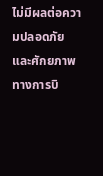ไม่มีผลต่อความปลอดภัยและศักยภาพทางการบิ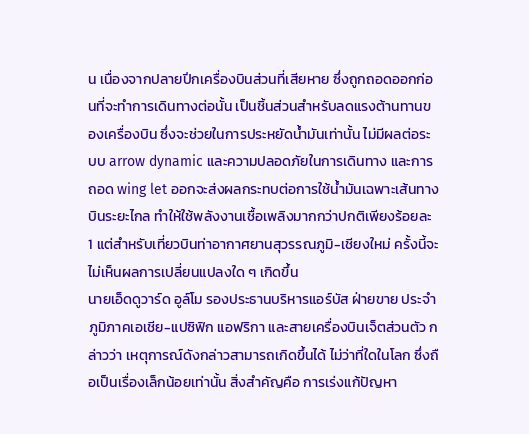น เนื่องจากปลายปีกเครื่องบินส่วนที่เสียหาย ซึ่งถูกถอดออกก่อนที่จะทำการเดินทางต่อนั้น เป็นชิ้นส่วนสำหรับลดแรงต้านทานของเครื่องบิน ซึ่งจะช่วยในการประหยัดน้ำมันเท่านั้น ไม่มีผลต่อระบบ arrow dynamic และความปลอดภัยในการเดินทาง และการถอด wing let ออกจะส่งผลกระทบต่อการใช้น้ำมันเฉพาะเส้นทางบินระยะไกล ทำให้ใช้พลังงานเชื้อเพลิงมากกว่าปกติเพียงร้อยละ 1 แต่สำหรับเที่ยวบินท่าอากาศยานสุวรรณภูมิ-เชียงใหม่ ครั้งนี้จะไม่เห็นผลการเปลี่ยนแปลงใด ๆ เกิดขึ้น
นายเอ็ดดูวาร์ด อูล์โม รองประธานบริหารแอร์บัส ฝ่ายขาย ประจำภูมิภาคเอเชีย-แปซิฟิก แอฟริกา และสายเครื่องบินเจ็ตส่วนตัว กล่าวว่า เหตุการณ์ดังกล่าวสามารถเกิดขึ้นได้ ไม่ว่าที่ใดในโลก ซึ่งถือเป็นเรื่องเล็กน้อยเท่านั้น สิ่งสำคัญคือ การเร่งแก้ปัญหา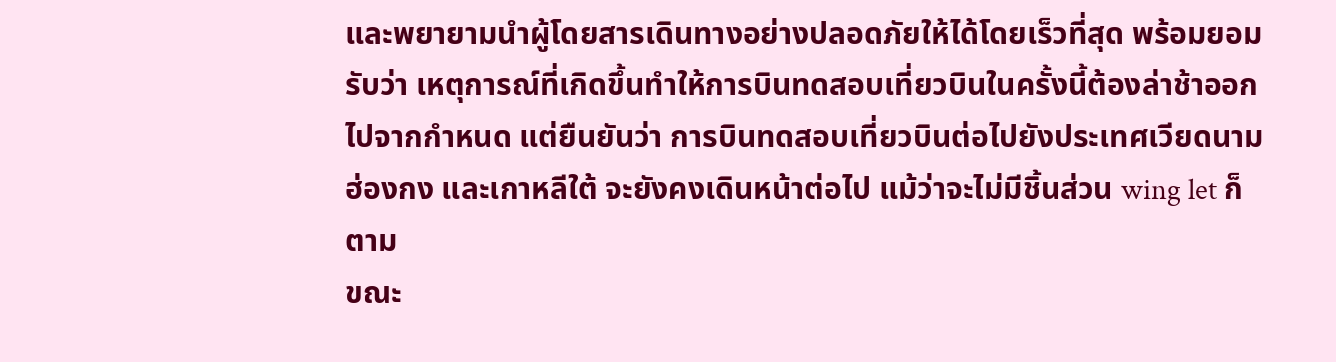และพยายามนำผู้โดยสารเดินทางอย่างปลอดภัยให้ได้โดยเร็วที่สุด พร้อมยอมรับว่า เหตุการณ์ที่เกิดขึ้นทำให้การบินทดสอบเที่ยวบินในครั้งนี้ต้องล่าช้าออกไปจากกำหนด แต่ยืนยันว่า การบินทดสอบเที่ยวบินต่อไปยังประเทศเวียดนาม ฮ่องกง และเกาหลีใต้ จะยังคงเดินหน้าต่อไป แม้ว่าจะไม่มีชิ้นส่วน wing let ก็ตาม
ขณะ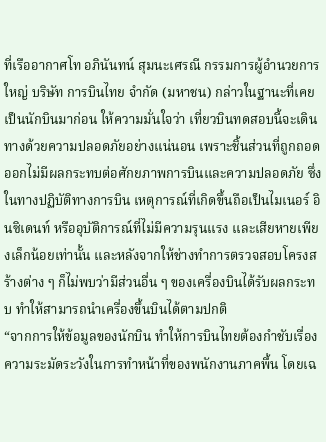ที่เรืออากาศโท อภินันทน์ สุมนะเศรณี กรรมการผู้อำนวยการใหญ่ บริษัท การบินไทย จำกัด (มหาชน) กล่าวในฐานะที่เคยเป็นนักบินมาก่อน ให้ความมั่นใจว่า เที่ยวบินทดสอบนี้จะเดินทางด้วยความปลอดภัยอย่างแน่นอน เพราะชิ้นส่วนที่ถูกถอดออกไม่มีผลกระทบต่อศักยภาพการบินและความปลอดภัย ซึ่งในทางปฏิบัติทางการบิน เหตุการณ์ที่เกิดขึ้นถือเป็นไมเนอร์ อินซิเดนท์ หรืออุบัติการณ์ที่ไม่มีความรุนแรง และเสียหายเพียงเล็กน้อยเท่านั้น และหลังจากให้ช่างทำการตรวจสอบโครงสร้างต่าง ๆ ก็ไม่พบว่ามีส่วนอื่น ๆ ของเครื่องบินได้รับผลกระทบ ทำให้สามารถนำเครื่องขึ้นบินได้ตามปกติ
“จากการให้ข้อมูลของนักบิน ทำให้การบินไทยต้องกำชับเรื่องความระมัดระวังในการทำหน้าที่ของพนักงานภาคพื้น โดยเฉ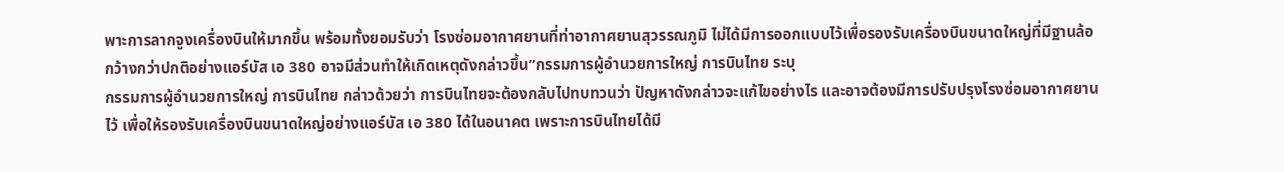พาะการลากจูงเครื่องบินให้มากขึ้น พร้อมทั้งยอมรับว่า โรงซ่อมอากาศยานที่ท่าอากาศยานสุวรรณภูมิ ไม่ได้มีการออกแบบไว้เพื่อรองรับเครื่องบินขนาดใหญ่ที่มีฐานล้อกว้างกว่าปกติอย่างแอร์บัส เอ 380 อาจมีส่วนทำให้เกิดเหตุดังกล่าวขึ้น”กรรมการผู้อำนวยการใหญ่ การบินไทย ระบุ
กรรมการผู้อำนวยการใหญ่ การบินไทย กล่าวด้วยว่า การบินไทยจะต้องกลับไปทบทวนว่า ปัญหาดังกล่าวจะแก้ไขอย่างไร และอาจต้องมีการปรับปรุงโรงซ่อมอากาศยานไว้ เพื่อให้รองรับเครื่องบินขนาดใหญ่อย่างแอร์บัส เอ 380 ได้ในอนาคต เพราะการบินไทยได้มี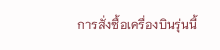การสั่งซื้อเครื่องบินรุ่นนี้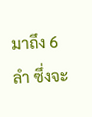มาถึง 6 ลำ ซึ่งจะ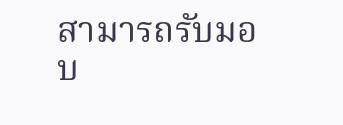สามารถรับมอบ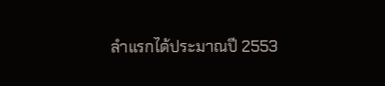ลำแรกได้ประมาณปี 2553